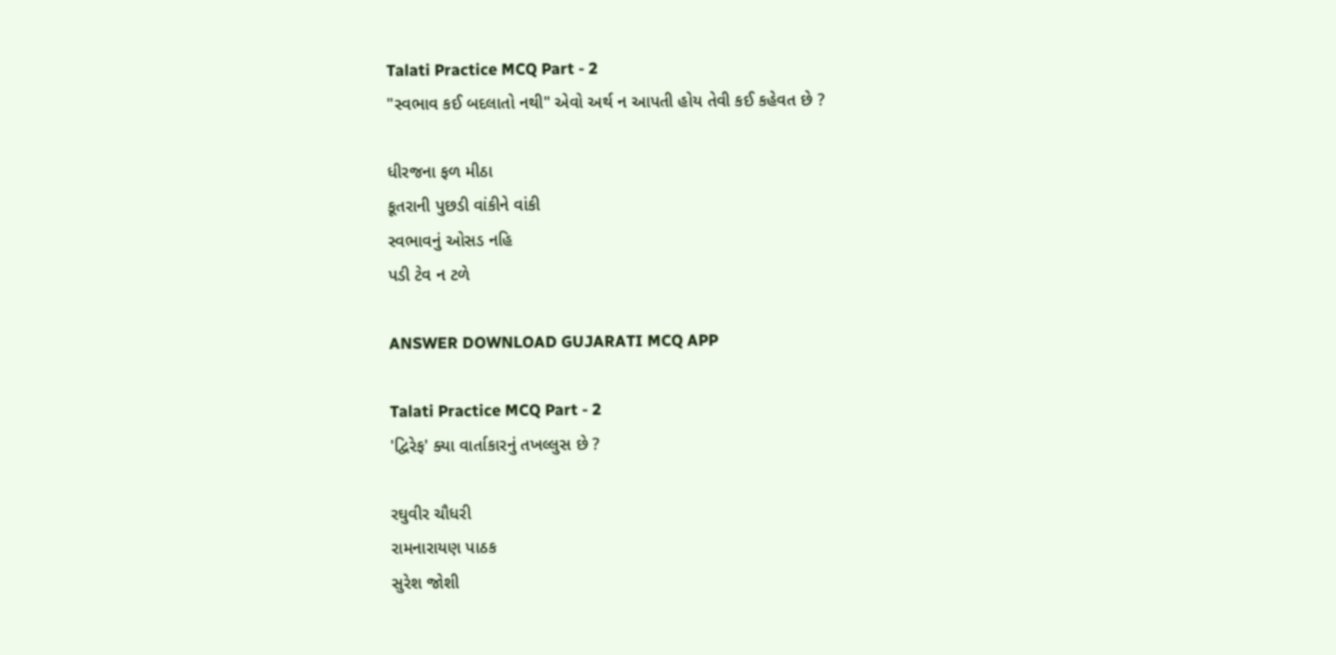Talati Practice MCQ Part - 2
"સ્વભાવ કઈ બદલાતો નથી" એવો અર્થ ન આપતી હોય તેવી કઈ કહેવત છે ?

ધીરજના ફળ મીઠા
કૂતરાની પુછડી વાંકીને વાંકી
સ્વભાવનું ઓસડ નહિ
પડી ટેવ ન ટળે

ANSWER DOWNLOAD GUJARATI MCQ APP

Talati Practice MCQ Part - 2
'દ્વિરેફ' ક્યા વાર્તાકારનું તખલ્લુસ છે ?

રઘુવીર ચૌધરી
રામનારાયણ પાઠક
સુરેશ જોશી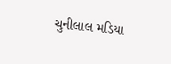ચુનીલાલ મડિયા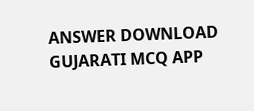ANSWER DOWNLOAD GUJARATI MCQ APP